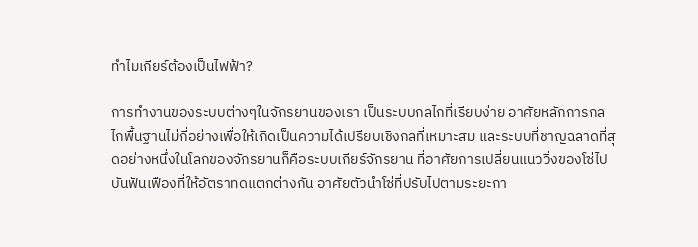ทำไมเกียร์ต้องเป็นไฟฟ้า?

การทำงานของระบบต่างๆในจักรยานของเรา เป็นระบบกลไกที่เรียบง่าย อาศัยหลักการกลไกพื้นฐานไม่กี่อย่างเพื่อให้เกิดเป็นความได้เปรียบเชิงกลที่เหมาะสม และระบบที่ชาญฉลาดที่สุดอย่างหนึ่งในโลกของจักรยานก็คือระบบเกียร์จักรยาน ที่อาศัยการเปลี่ยนแนววิ่งของโซ่ไปบันฟันเฟืองที่ให้อัตราทดแตกต่างกัน อาศัยตัวนำโซ่ที่ปรับไปตามระยะกา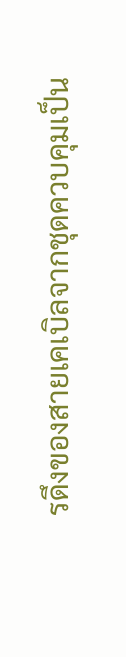รดึงของสายเคเบิลจากชุดควบคุมเป็น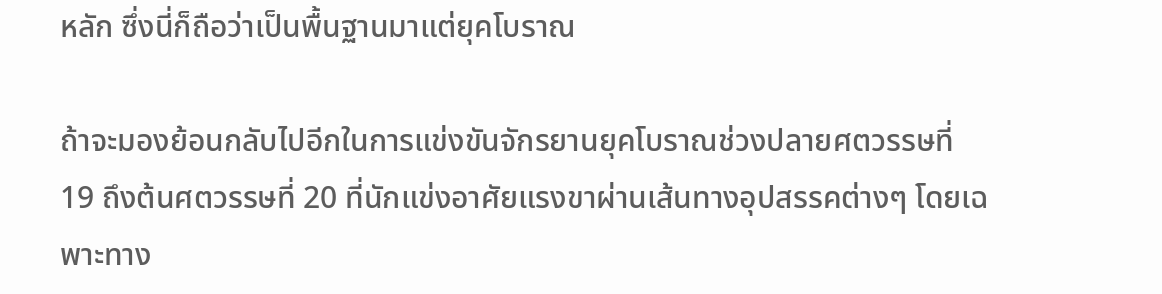หลัก ซึ่งนี่ก็ถือว่าเป็นพื้นฐานมาแต่ยุคโบราณ

ถ้าจะมองย้อนกลับไปอีกในการแข่งขันจักรยานยุคโบราณช่วงปลายศตวรรษที่ 19 ถึงต้นศตวรรษที่ 20 ที่นักแข่งอาศัยแรงขาผ่านเส้นทางอุปสรรคต่างๆ โดยเฉพาะทาง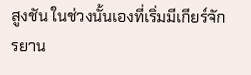สูงชัน ในช่วงนั้นเองที่เริ่มมีเกียร์จักรยาน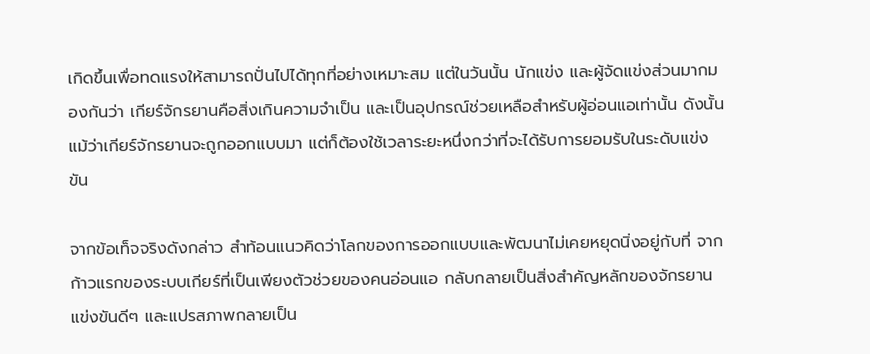เกิดขึ้นเพื่อทดแรงให้สามารถปั่นไปได้ทุกที่อย่างเหมาะสม แต่ในวันนั้น นักแข่ง และผู้จัดแข่งส่วนมากมองกันว่า เกียร์จักรยานคือสิ่งเกินความจำเป็น และเป็นอุปกรณ์ช่วยเหลือสำหรับผู้อ่อนแอเท่านั้น ดังนั้นแม้ว่าเกียร์จักรยานจะถูกออกแบบมา แต่ก็ต้องใช้เวลาระยะหนึ่งกว่าที่จะได้รับการยอมรับในระดับแข่งขัน

จากข้อเท็จจริงดังกล่าว สำท้อนแนวคิดว่าโลกของการออกแบบและพัฒนาไม่เคยหยุดนิ่งอยู่กับที่ จากก้าวแรกของระบบเกียร์ที่เป็นเพียงตัวช่วยของคนอ่อนแอ กลับกลายเป็นสิ่งสำคัญหลักของจักรยานแข่งขันดีๆ และแปรสภาพกลายเป็น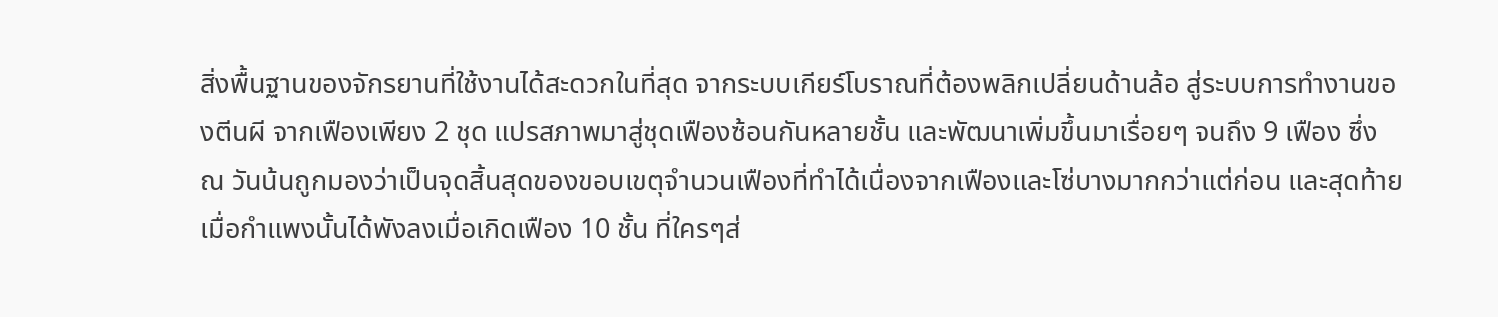สิ่งพื้นฐานของจักรยานที่ใช้งานได้สะดวกในที่สุด จากระบบเกียร์โบราณที่ต้องพลิกเปลี่ยนด้านล้อ สู่ระบบการทำงานของตีนผี จากเฟืองเพียง 2 ชุด แปรสภาพมาสู่ชุดเฟืองซ้อนกันหลายชั้น และพัฒนาเพิ่มขึ้นมาเรื่อยๆ จนถึง 9 เฟือง ซึ่ง ณ วันน้นถูกมองว่าเป็นจุดสิ้นสุดของขอบเขตุจำนวนเฟืองที่ทำได้เนื่องจากเฟืองและโซ่บางมากกว่าแต่ก่อน และสุดท้าย เมื่อกำแพงนั้นได้พังลงเมื่อเกิดเฟือง 10 ชั้น ที่ใครๆส่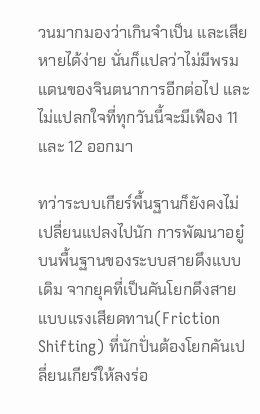วนมากมองว่าเกินจำเป็น และเสียหายได้ง่าย นั่นก็แปลว่าไม่มีพรมแดนของจินตนาการอีกต่อไป และไม่แปลกใจที่ทุกวันนี้จะมีเฟือง 11 และ 12 ออกมา

ทว่าระบบเกียร์พื้นฐานก็ยังคงไม่เปลี่ยนแปลงไปนัก การพัฒนาอยู๋บนพื้นฐานของระบบสายดึงแบบเดิม จากยุคที่เป็นคันโยกดึงสายแบบแรงเสียดทาน(Friction Shifting) ที่นักปั่นต้องโยกคันเปลี่ยนเกียร์ให้ลงร่อ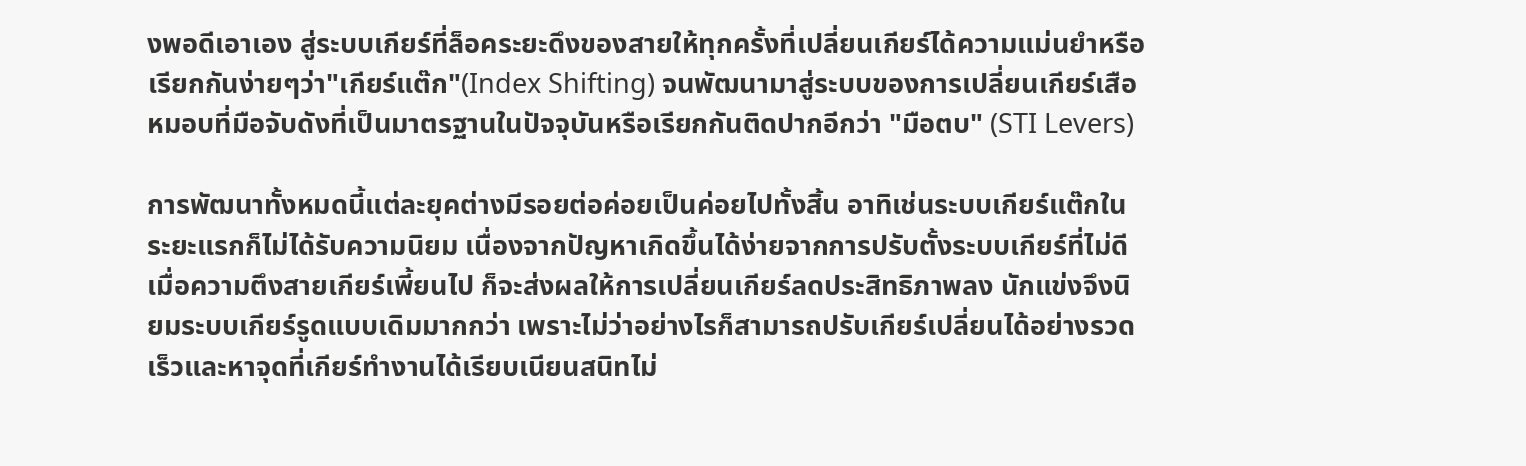งพอดีเอาเอง สู่ระบบเกียร์ที่ล็อคระยะดึงของสายให้ทุกครั้งที่เปลี่ยนเกียร์ได้ความแม่นยำหรือเรียกกันง่ายๆว่า"เกียร์แต๊ก"(Index Shifting) จนพัฒนามาสู่ระบบของการเปลี่ยนเกียร์เสือหมอบที่มือจับดังที่เป็นมาตรฐานในปัจจุบันหรือเรียกกันติดปากอีกว่า "มือตบ" (STI Levers)

การพัฒนาทั้งหมดนี้แต่ละยุคต่างมีรอยต่อค่อยเป็นค่อยไปทั้งสิ้น อาทิเช่นระบบเกียร์แต๊กในระยะแรกก็ไม่ได้รับความนิยม เนื่องจากปัญหาเกิดขึ้นได้ง่ายจากการปรับตั้งระบบเกียร์ที่ไม่ดี เมื่อความตึงสายเกียร์เพี้ยนไป ก็จะส่งผลให้การเปลี่ยนเกียร์ลดประสิทธิภาพลง นักแข่งจึงนิยมระบบเกียร์รูดแบบเดิมมากกว่า เพราะไม่ว่าอย่างไรก็สามารถปรับเกียร์เปลี่ยนได้อย่างรวดเร็วและหาจุดที่เกียร์ทำงานได้เรียบเนียนสนิทไม่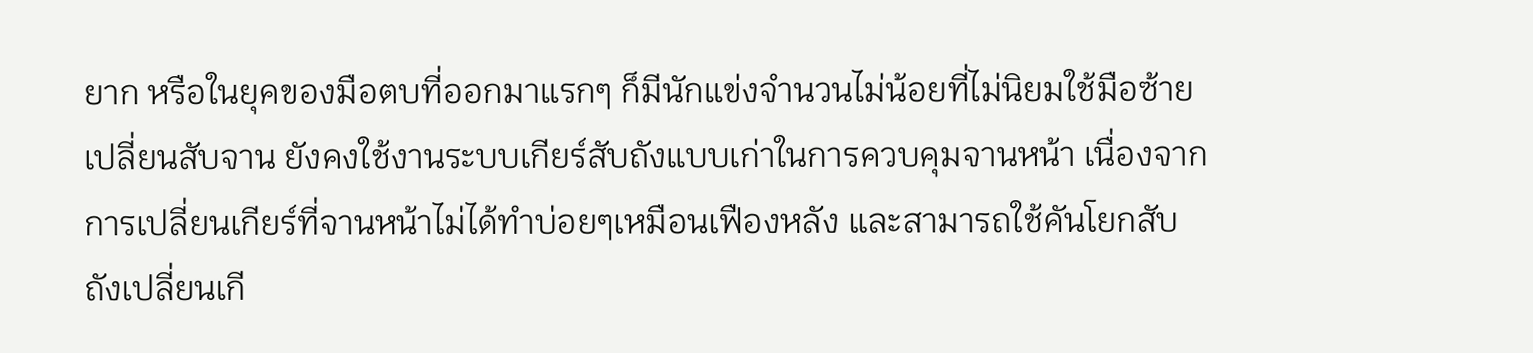ยาก หรือในยุคของมือตบที่ออกมาแรกๆ ก็มีนักแข่งจำนวนไม่น้อยที่ไม่นิยมใช้มือซ้ายเปลี่ยนสับจาน ยังคงใช้งานระบบเกียร์สับถังแบบเก่าในการควบคุมจานหน้า เนื่องจากการเปลี่ยนเกียร์ที่จานหน้าไม่ได้ทำบ่อยๆเหมือนเฟืองหลัง และสามารถใช้คันโยกสับถังเปลี่ยนเกี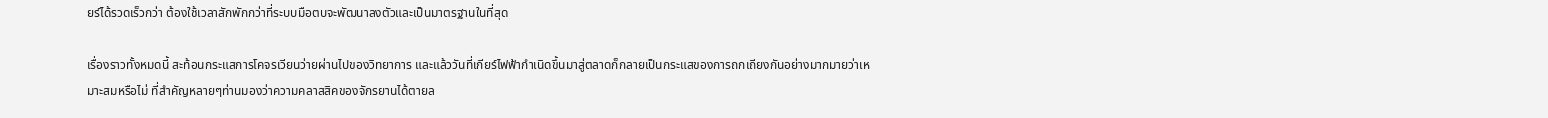ยร์ได้รวดเร็วกว่า ต้องใช้เวลาสักพักกว่าที่ระบบมือตบจะพัฒนาลงตัวและเป็นมาตรฐานในที่สุด

เรื่องราวทั้งหมดนี้ สะท้อนกระแสการโคจรเวียนว่ายผ่านไปของวิทยาการ และแล้ววันที่เกียร์ไฟฟ้ากำเนิดขึ้นมาสู่ตลาดก็กลายเป็นกระแสของการถกเถียงกันอย่างมากมายว่าเหมาะสมหรือไม่ ที่สำคัญหลายๆท่านมองว่าความคลาสสิคของจักรยานได้ตายล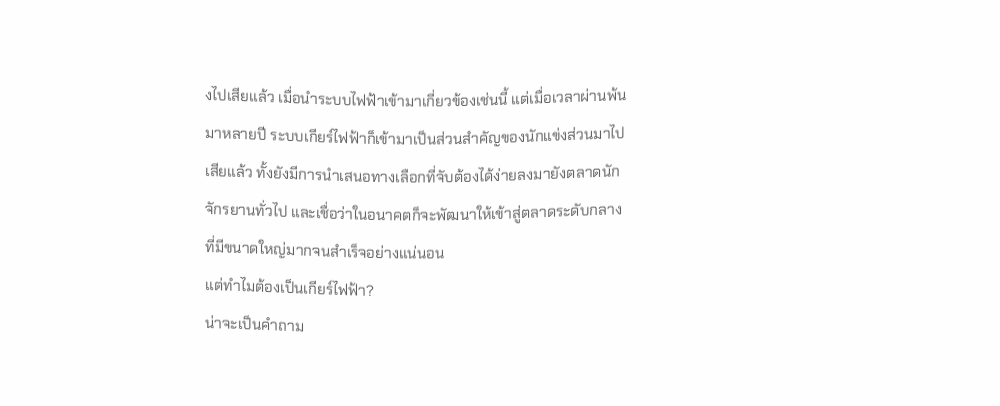งไปเสียแล้ว เมื่อนำระบบไฟฟ้าเข้ามาเกี่ยวข้องเช่นนี้ แต่เมื่อเวลาผ่านพ้นมาหลายปี ระบบเกียร์ไฟฟ้าก็เข้ามาเป็นส่วนสำคัญของนักแข่งส่วนมาไปเสียแล้ว ทั้งยังมีการนำเสนอทางเลือกที่จับต้องได้ง่ายลงมายังตลาดนักจักรยานทั่วไป และเชื่อว่าในอนาคตก็จะพัฒนาให้เข้าสู่ตลาดระดับกลางที่มีขนาดใหญ่มากจนสำเร็จอย่างแน่นอน
แต่ทำไมต้องเป็นเกียร์ไฟฟ้า?
น่าจะเป็นคำถาม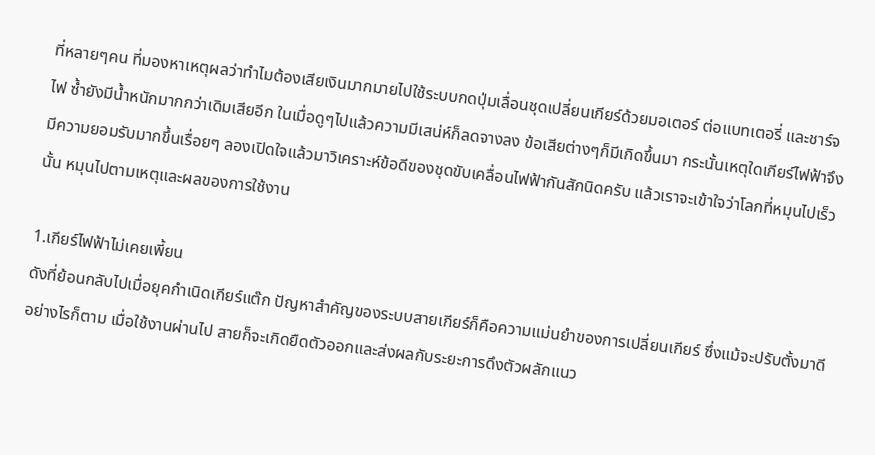ที่หลายๆคน ที่มองหาเหตุผลว่าทำไมต้องเสียเงินมากมายไปใช้ระบบกดปุ่มเลื่อนชุดเปลี่ยนเกียร์ด้วยมอเตอร์ ต่อแบทเตอรี่ และชาร์จไฟ ซ้ำยังมีน้ำหนักมากกว่าเดิมเสียอีก ในเมื่อดูๆไปแล้วความมีเสน่ห์ก็ลดจางลง ข้อเสียต่างๆก็มีเกิดขึ้นมา กระนั้นเหตุใดเกียร์ไฟฟ้าจึงมีความยอมรับมากขึ้นเรื่อยๆ ลองเปิดใจแล้วมาวิเคราะห์ข้อดีของชุดขับเคลื่อนไฟฟ้ากันสักนิดครับ แล้วเราจะเข้าใจว่าโลกที่หมุนไปเร็วนั้น หมุนไปตามเหตุและผลของการใช้งาน

1.เกียร์ไฟฟ้าไม่เคยเพี้ยน
ดังที่ย้อนกลับไปเมื่อยุคกำเนิดเกียร์แต๊ก ปัญหาสำคัญของระบบสายเกียร์ก็คือความแม่นยำของการเปลี่ยนเกียร์ ซึ่งแม้จะปรับตั้งมาดีอย่างไรก็ตาม เมื่อใช้งานผ่านไป สายก็จะเกิดยืดตัวออกและส่งผลกับระยะการดึงตัวผลักแนว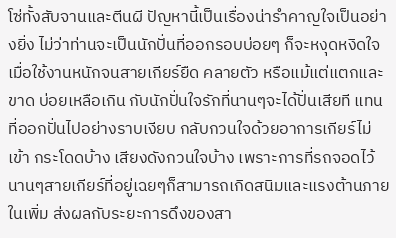โซ่ทั้งสับจานและตีนผี ปัญหานี้เป็นเรื่องน่ารำคาญใจเป็นอย่างยิ่ง ไม่ว่าท่านจะเป็นนักปั่นที่ออกรอบบ่อยๆ ก็จะหงุดหงิดใจเมื่อใช้งานหนักจนสายเกียร์ยืด คลายตัว หรือแม้แต่แตกและขาด บ่อยเหลือเกิน กับนักปั่นใจรักที่นานๆจะได้ปั่นเสียที แทนที่ออกปั่นไปอย่างราบเงียบ กลับกวนใจด้วยอาการเกียร์ไม่เข้า กระโดดบ้าง เสียงดังกวนใจบ้าง เพราะการที่รถจอดไว้นานๆสายเกียร์ที่อยู่เฉยๆก็สามารถเกิดสนิมและแรงต้านภายในเพิ่ม ส่งผลกับระยะการดึงของสา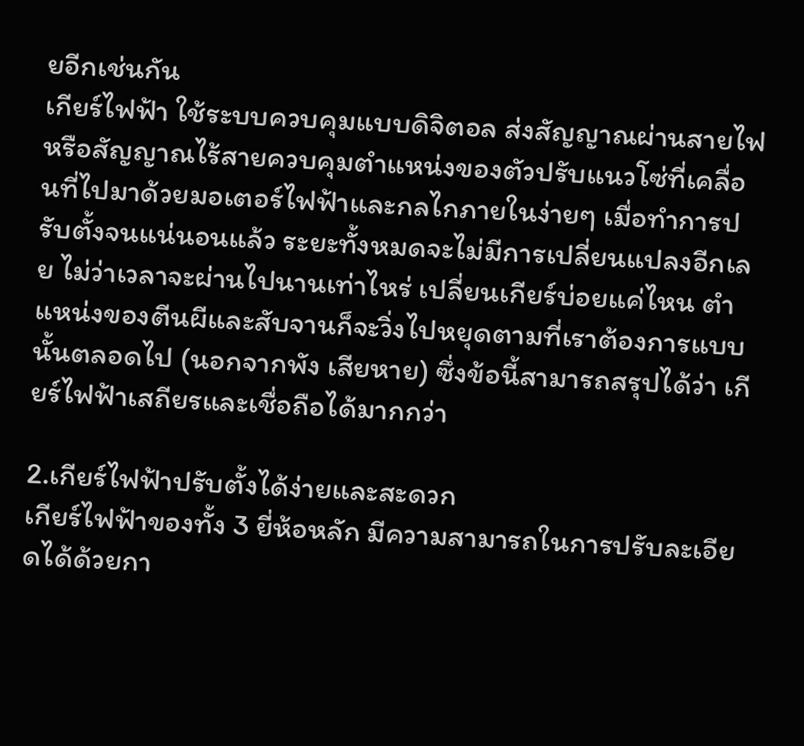ยอีกเช่นกัน
เกียร์ไฟฟ้า ใช้ระบบควบคุมแบบดิจิตอล ส่งสัญญาณผ่านสายไฟ หรือสัญญาณไร้สายควบคุมตำแหน่งของตัวปรับแนวโซ่ที่เคลื่อนที่ไปมาด้วยมอเตอร์ไฟฟ้าและกลไกภายในง่ายๆ เมื่อทำการปรับตั้งจนแน่นอนแล้ว ระยะทั้งหมดจะไม่มีการเปลี่ยนแปลงอีกเลย ไม่ว่าเวลาจะผ่านไปนานเท่าไหร่ เปลี่ยนเกียร์บ่อยแค่ไหน ตำแหน่งของตีนผีและสับจานก็จะวิ่งไปหยุดตามที่เราต้องการแบบนั้นตลอดไป (นอกจากพัง เสียหาย) ซึ่งข้อนี้สามารถสรุปได้ว่า เกียร์ไฟฟ้าเสถียรและเชื่อถือได้มากกว่า

2.เกียร์ไฟฟ้าปรับตั้งได้ง่ายและสะดวก
เกียร์ไฟฟ้าของทั้ง 3 ยี่ห้อหลัก มีความสามารถในการปรับละเอียดได้ด้วยกา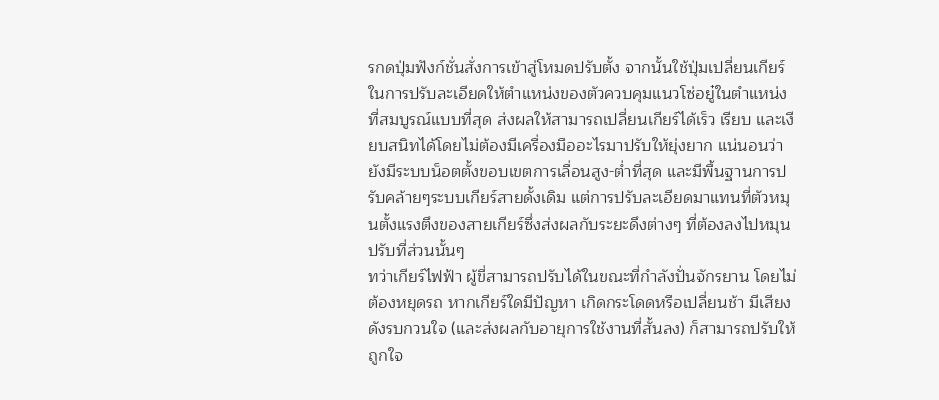รกดปุ่มฟังก์ชั่นสั่งการเข้าสู่โหมดปรับตั้ง จากนั้นใช้ปุ่มเปลี่ยนเกียร์ในการปรับละเอียดให้ตำแหน่งของตัวควบคุมแนวโซ่อยู๋ในตำแหน่งที่สมบูรณ์แบบที่สุด ส่งผลให้สามารถเปลี่ยนเกียร์ได้เร็ว เรียบ และเงียบสนิทได้โดยไม่ต้องมีเครื่องมืออะไรมาปรับให้ยุ่งยาก แน่นอนว่ายังมีระบบน็อตตั้งขอบเขตการเลื่อนสูง-ต่ำที่สุด และมีพื้นฐานการปรับคล้ายๆระบบเกียร์สายดั้งเดิม แต่การปรับละเอียดมาแทนที่ตัวหมุนตั้งแรงตึงของสายเกียร์ซึ่งส่งผลกับระยะดึงต่างๆ ที่ต้องลงไปหมุนปรับที่ส่วนนั้นๆ
ทว่าเกียร์ไฟฟ้า ผู้ขี่สามารถปรับได้ในขณะที่กำลังปั่นจักรยาน โดยไม่ต้องหยุดรถ หากเกียร์ใดมีปัญหา เกิดกระโดดหรือเปลี่ยนช้า มีเสียงดังรบกวนใจ (และส่งผลกับอายุการใช้งานที่สั้นลง) ก็สามารถปรับให้ถูกใจ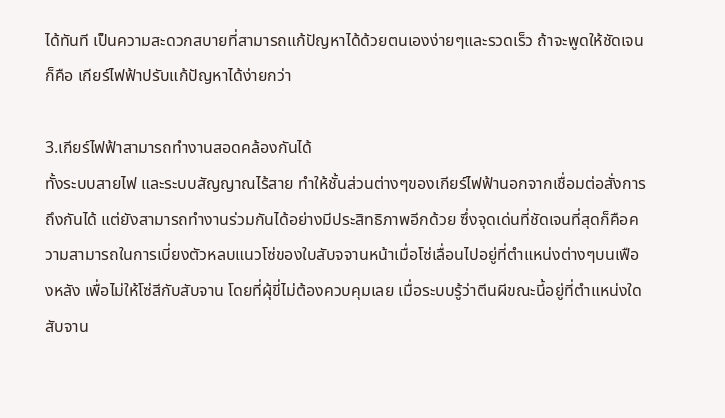ได้ทันที เป็นความสะดวกสบายที่สามารถแก้ปัญหาได้ด้วยตนเองง่ายๆและรวดเร็ว ถ้าจะพูดให้ชัดเจนก็คือ เกียร์ไฟฟ้าปรับแก้ปัญหาได้ง่ายกว่า

3.เกียร์ไฟฟ้าสามารถทำงานสอดคล้องกันได้
ทั้งระบบสายไฟ และระบบสัญญาณไร้สาย ทำให้ชั้นส่วนต่างๆของเกียร์ไฟฟ้านอกจากเชื่อมต่อสั่งการถึงกันได้ แต่ยังสามารถทำงานร่วมกันได้อย่างมีประสิทธิภาพอีกด้วย ซึ่งจุดเด่นที่ชัดเจนที่สุดก็คือความสามารถในการเบี่ยงตัวหลบแนวโซ่ของใบสับจจานหน้าเมื่อโซ่เลื่อนไปอยู่ที่ตำแหน่งต่างๆบนเฟืองหลัง เพื่อไม่ให้โซ่สีกับสับจาน โดยที่ผุ้ขี่ไม่ต้องควบคุมเลย เมื่อระบบรู้ว่าตีนผีขณะนี้อยู่ที่ตำแหน่งใด สับจาน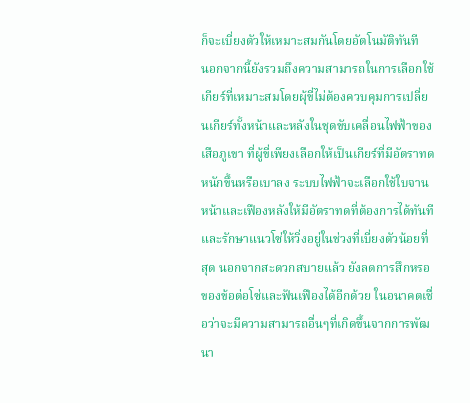ก็จะเบี่ยงตัวให้เหมาะสมกันโดยอัตโนมัติทันที
นอกจากนี้ยังรวมถึงความสามารถในการเลือกใช้เกียร์ที่เหมาะสมโดยผุ้ขี่ไม่ต้องควบคุมการเปลี่ยนเกียร์ทั้งหน้าและหลังในชุดขับเคลื่อนไฟฟ้าของเสือภูเขา ที่ผู้ขี่เพียงเลือกให้เป็นเกียร์ที่มีอัตราทดหนักขึ้นหรือเบาลง ระบบไฟฟ้าจะเลือกใช้ใบจานหน้าและเฟืองหลังให้มีอัตราทดที่ต้องการได้ทันที และรักษาแนวโซ่ให้วิ่งอยู่ในช่วงที่เบี่ยงตัวน้อยที่สุด นอกจากสะดวกสบายแล้ว ยังลดการสึกหรอของข้อต่อโซ่และฟันเฟืองได้อีกด้วย ในอนาคตเชื่อว่าจะมีความสามารถอื่นๆที่เกิดขึ้นจากการพัฒนา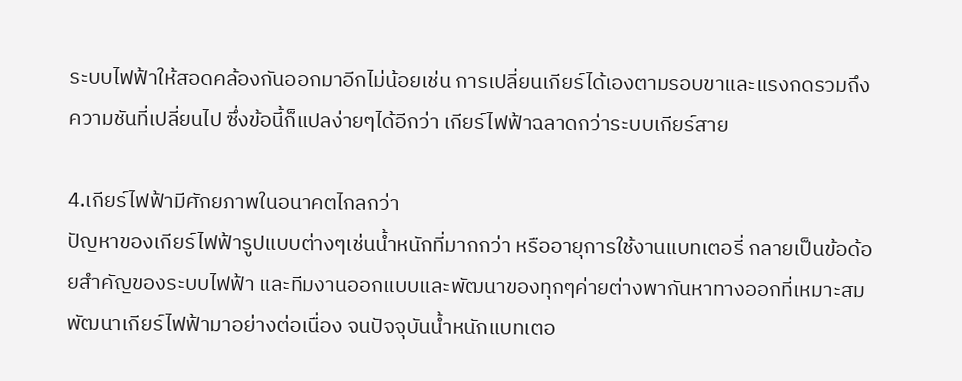ระบบไฟฟ้าให้สอดคล้องกันออกมาอีกไม่น้อยเช่น การเปลี่ยนเกียร์ได้เองตามรอบขาและแรงกดรวมถึงความชันที่เปลี่ยนไป ซึ่งข้อนี้ก็แปลง่ายๆได้อีกว่า เกียร์ไฟฟ้าฉลาดกว่าระบบเกียร์สาย

4.เกียร์ไฟฟ้ามีศักยภาพในอนาคตไกลกว่า
ปัญหาของเกียร์ไฟฟ้ารูปแบบต่างๆเช่นน้ำหนักที่มากกว่า หรืออายุการใช้งานแบทเตอรี่ กลายเป็นข้อด้อยสำคัญของระบบไฟฟ้า และทีมงานออกแบบและพัฒนาของทุกๆค่ายต่างพากันหาทางออกที่เหมาะสม พัฒนาเกียร์ไฟฟ้ามาอย่างต่อเนื่อง จนปัจจุบันน้ำหนักแบทเตอ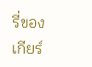รี่ของเกียร์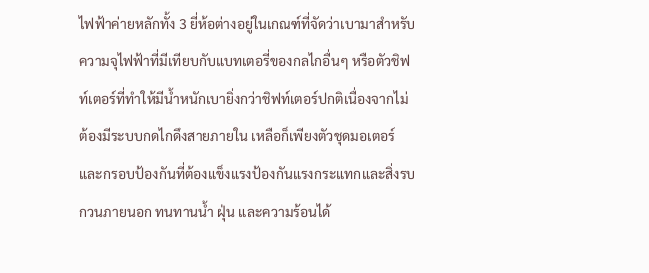ไฟฟ้าค่ายหลักทั้ง 3 ยี่ห้อต่างอยู่ในเกณฑ์ที่จัดว่าเบามาสำหรับความจุไฟฟ้าที่มีเทียบกับแบทเตอรี่ของกลไกอื่นๆ หรือตัวชิฟท์เตอร์ที่ทำให้มีน้ำหนักเบายิ่งกว่าชิฟท์เตอร์ปกติเนื่องจากไม่ต้องมีระบบกดไกดึงสายภายใน เหลือก็เพียงตัวชุดมอเตอร์และกรอบป้องกันที่ต้องแข็งแรงป้องกันแรงกระแทกและสิ่งรบกวนภายนอก ทนทานน้ำ ฝุ่น และความร้อนได้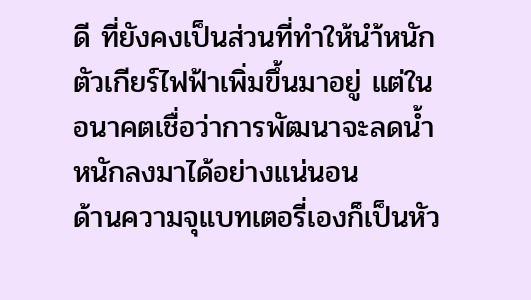ดี ที่ยังคงเป็นส่วนที่ทำให้นำ้หนักตัวเกียร์ไฟฟ้าเพิ่มขึ้นมาอยู่ แต่ในอนาคตเชื่อว่าการพัฒนาจะลดน้ำหนักลงมาได้อย่างแน่นอน
ด้านความจุแบทเตอรี่เองก็เป็นหัว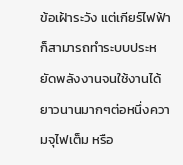ข้อเฝ้าระวัง แต่เกียร์ไฟฟ้าก็สามารถทำระบบประหยัดพลังงานจนใช้งานได้ยาวนานมากๆต่อหนึ่งความจุไฟเต็ม หรือ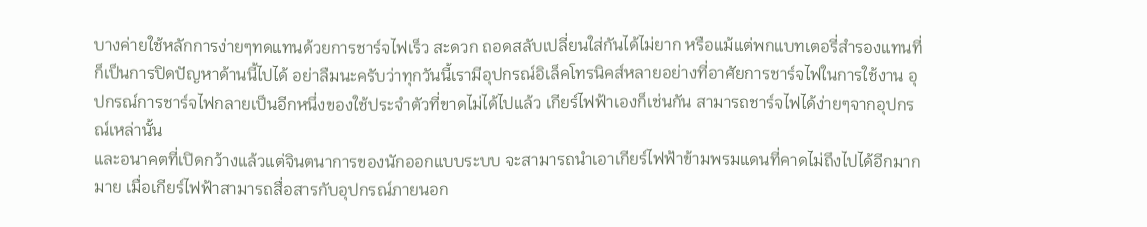บางค่ายใช้หลักการง่ายๆทดแทนด้วยการชาร์จไฟเร็ว สะดวก ถอดสลับเปลี่ยนใส่กันได้ไม่ยาก หรือแม้แต่พกแบทเตอรี่สำรองแทนที่ก็เป็นการปิดปัญหาด้านนี้ไปได้ อย่าลืมนะครับว่าทุกวันนี้เรามีอุปกรณ์อิเล็คโทรนิคส์หลายอย่างที่อาศัยการชาร์จไฟในการใช้งาน อุปกรณ์การชาร์จไฟกลายเป็นอีกหนึ่งของใช้ประจำตัวที่ขาดไม่ได้ไปแล้ว เกียร์ไฟฟ้าเองก็เช่นกัน สามารถชาร์จไฟได้ง่ายๆจากอุปกรณ์เหล่านั้น
และอนาคตที่เปิดกว้างแล้วแต่จินตนาการของนักออกแบบระบบ จะสามารถนำเอาเกียร์ไฟฟ้าข้ามพรมแดนที่คาดไม่ถึงไปได้อีกมากมาย เมื่อเกียร์ไฟฟ้าสามารถสื่อสารกับอุปกรณ์ภายนอก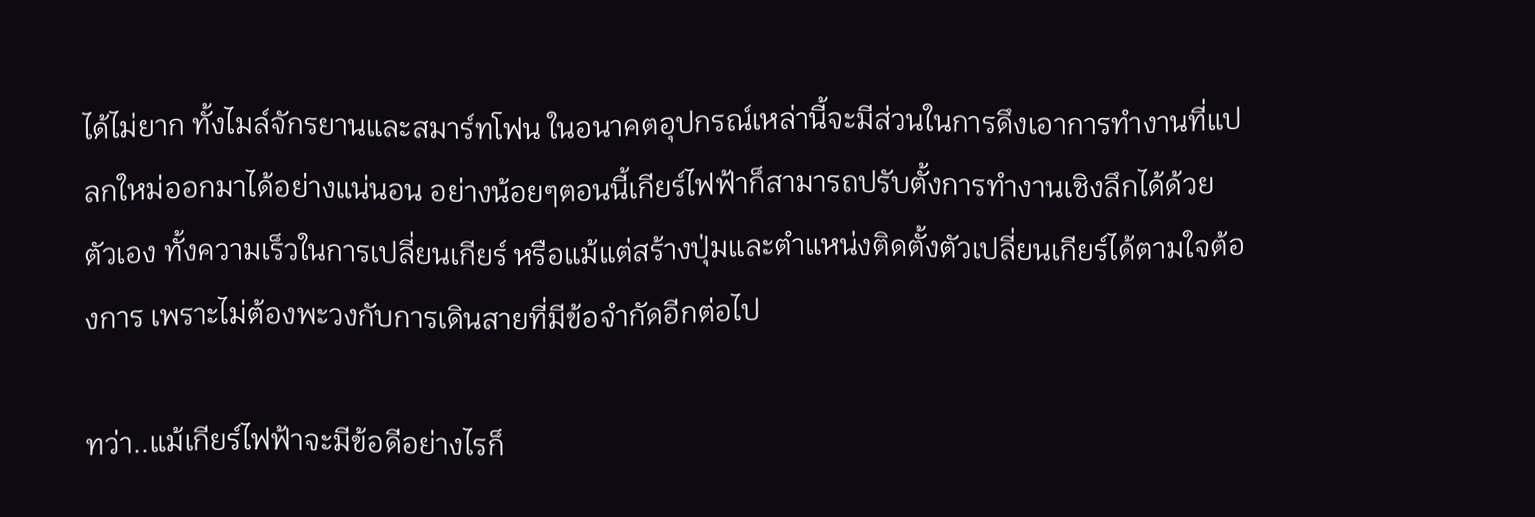ได้ไม่ยาก ทั้งไมล์จักรยานและสมาร์ทโฟน ในอนาคตอุปกรณ์เหล่านี้จะมีส่วนในการดึงเอาการทำงานที่แปลกใหม่ออกมาได้อย่างแน่นอน อย่างน้อยๆตอนนี้เกียร์ไฟฟ้าก็สามารถปรับตั้งการทำงานเชิงลึกได้ด้วยตัวเอง ทั้งความเร็วในการเปลี่ยนเกียร์ หรือแม้แต่สร้างปุ่มและตำแหน่งติดตั้งตัวเปลี่ยนเกียร์ได้ตามใจต้องการ เพราะไม่ต้องพะวงกับการเดินสายที่มีข้อจำกัดอีกต่อไป

ทว่า..แม้เกียร์ไฟฟ้าจะมีข้อดีอย่างไรก็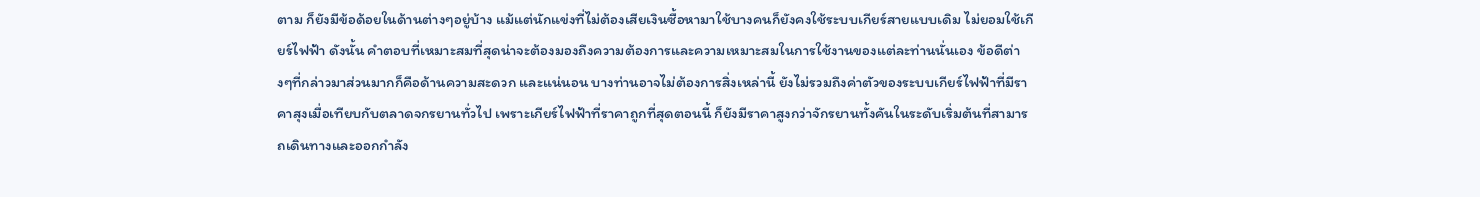ตาม ก็ยังมีข้อด้อยในด้านต่างๆอยู่บ้าง แม้แต่นักแข่งที่ไม่ต้องเสียเงินซื้อหามาใช้บางคนก็ยังคงใช้ระบบเกียร์สายแบบเดิม ไม่ยอมใช้เกียร์ไฟฟ้า ดังนั้น คำตอบที่เหมาะสมที่สุดน่าจะต้องมองถึงความต้องการและความเหมาะสมในการใช้งานของแต่ละท่านนั่นเอง ข้อดีต่างๆที่กล่าวมาส่วนมากก็คือด้านความสะดวก และแน่นอน บางท่านอาจไม่ต้องการสิ่งเหล่านี้ ยังไม่รวมถึงค่าตัวของระบบเกียร์ไฟฟ้าที่มีราคาสุงเมื่อเทียบกับตลาดจกรยานทั่วไป เพราะเกียร์ไฟฟ้าที่ราคาถูกที่สุดตอนนี้ ก็ยังมีราคาสูงกว่าจักรยานทั้งคันในระดับเริ่มต้นที่สามารถเดินทางและออกกำลัง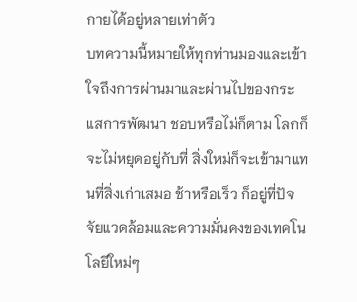กายได้อยู่หลายเท่าตัว
บทความนี้หมายให้ทุกท่านมองและเข้าใจถึงการผ่านมาและผ่านไปของกระแสการพัฒนา ชอบหรือไม่ก็ตาม โลกก็จะไม่หยุดอยู่กับที่ สิ่งใหม่ก็จะเข้ามาแทนที่สิ่งเก่าเสมอ ช้าหรือเร็ว ก็อยู่ที่ปัจจัยแวดล้อมและความมั่นคงของเทคโนโลยีใหม่ๆ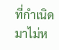ที่กำเนิดมาไม่ห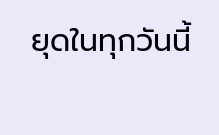ยุดในทุกวันนี้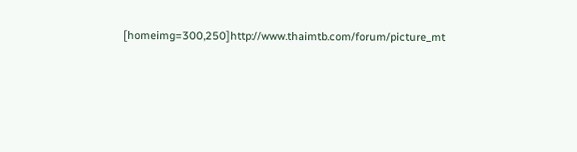[homeimg=300,250]http://www.thaimtb.com/forum/picture_mt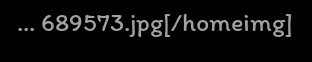... 689573.jpg[/homeimg]